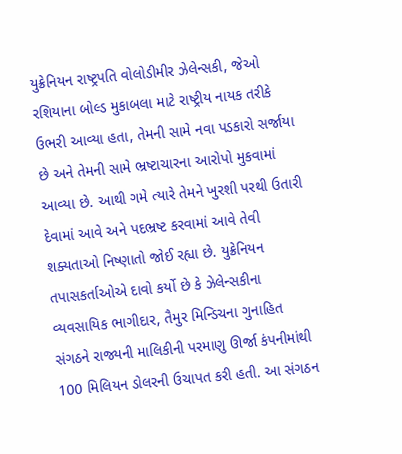યુક્રેનિયન રાષ્ટ્રપતિ વોલોડીમીર ઝેલેન્સકી, જેઓ રશિયાના બોલ્ડ મુકાબલા માટે રાષ્ટ્રીય નાયક તરીકે ઉભરી આવ્યા હતા, તેમની સામે નવા પડકારો સર્જાયા છે અને તેમની સામે ભ્રષ્ટાચારના આરોપો મુકવામાં આવ્યા છે. આથી ગમે ત્યારે તેમને ખુરશી પરથી ઉતારી દેવામાં આવે અને પદભ્રષ્ટ કરવામાં આવે તેવી શક્યતાઓ નિષ્ણાતો જોઈ રહ્યા છે. યુક્રેનિયન તપાસકર્તાઓએ દાવો કર્યો છે કે ઝેલેન્સકીના વ્યવસાયિક ભાગીદાર, તૈમુર મિન્ડિચના ગુનાહિત સંગઠને રાજ્યની માલિકીની પરમાણુ ઊર્જા કંપનીમાંથી 100 મિલિયન ડોલરની ઉચાપત કરી હતી. આ સંગઠન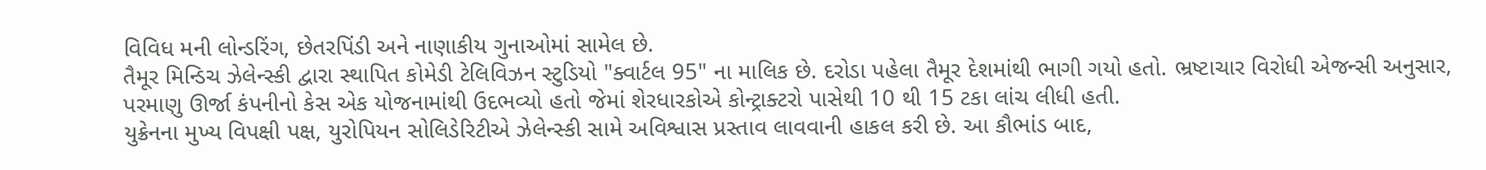વિવિધ મની લોન્ડરિંગ, છેતરપિંડી અને નાણાકીય ગુનાઓમાં સામેલ છે.
તૈમૂર મિન્ડિચ ઝેલેન્સ્કી દ્વારા સ્થાપિત કોમેડી ટેલિવિઝન સ્ટુડિયો "ક્વાર્ટલ 95" ના માલિક છે. દરોડા પહેલા તૈમૂર દેશમાંથી ભાગી ગયો હતો. ભ્રષ્ટાચાર વિરોધી એજન્સી અનુસાર, પરમાણુ ઊર્જા કંપનીનો કેસ એક યોજનામાંથી ઉદભવ્યો હતો જેમાં શેરધારકોએ કોન્ટ્રાક્ટરો પાસેથી 10 થી 15 ટકા લાંચ લીધી હતી.
યુક્રેનના મુખ્ય વિપક્ષી પક્ષ, યુરોપિયન સોલિડેરિટીએ ઝેલેન્સ્કી સામે અવિશ્વાસ પ્રસ્તાવ લાવવાની હાકલ કરી છે. આ કૌભાંડ બાદ,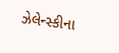ઝેલેન્સ્કીના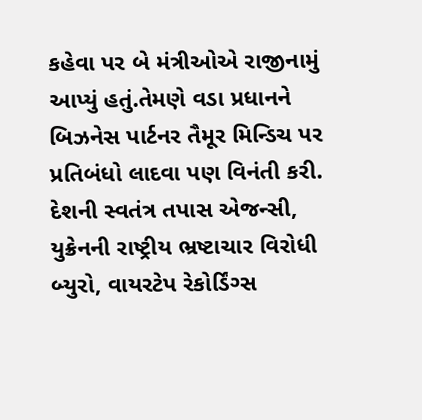કહેવા પર બે મંત્રીઓએ રાજીનામું આપ્યું હતું.તેમણે વડા પ્રધાનને બિઝનેસ પાર્ટનર તૈમૂર મિન્ડિચ પર પ્રતિબંધો લાદવા પણ વિનંતી કરી. દેશની સ્વતંત્ર તપાસ એજન્સી, યુક્રેનની રાષ્ટ્રીય ભ્રષ્ટાચાર વિરોધી બ્યુરો, વાયરટેપ રેકોર્ડિંગ્સ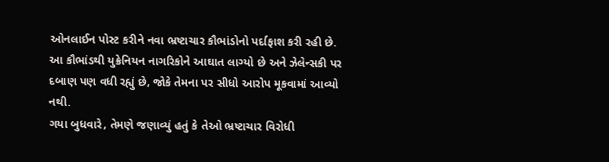ઓનલાઈન પોસ્ટ કરીને નવા ભ્રષ્ટાચાર કૌભાંડોનો પર્દાફાશ કરી રહી છે. આ કૌભાંડથી યુક્રેનિયન નાગરિકોને આઘાત લાગ્યો છે અને ઝેલેન્સકી પર દબાણ પણ વધી રહ્યું છે, જોકે તેમના પર સીધો આરોપ મૂકવામાં આવ્યો નથી.
ગયા બુધવારે, તેમણે જણાવ્યું હતું કે તેઓ ભ્રષ્ટાચાર વિરોધી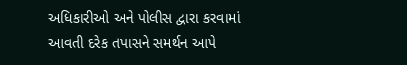અધિકારીઓ અને પોલીસ દ્વારા કરવામાં આવતી દરેક તપાસને સમર્થન આપે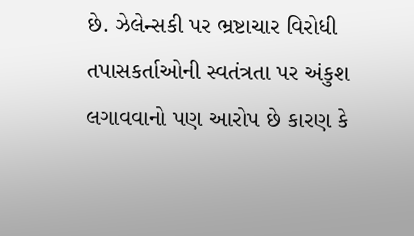છે. ઝેલેન્સકી પર ભ્રષ્ટાચાર વિરોધી તપાસકર્તાઓની સ્વતંત્રતા પર અંકુશ લગાવવાનો પણ આરોપ છે કારણ કે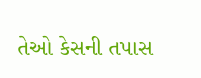તેઓ કેસની તપાસ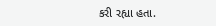કરી રહ્યા હતા.